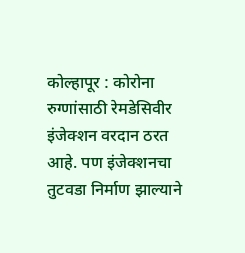कोल्हापूर : कोरोना रुग्णांसाठी रेमडेसिवीर इंजेक्शन वरदान ठरत आहे. पण इंजेक्शनचा तुटवडा निर्माण झाल्याने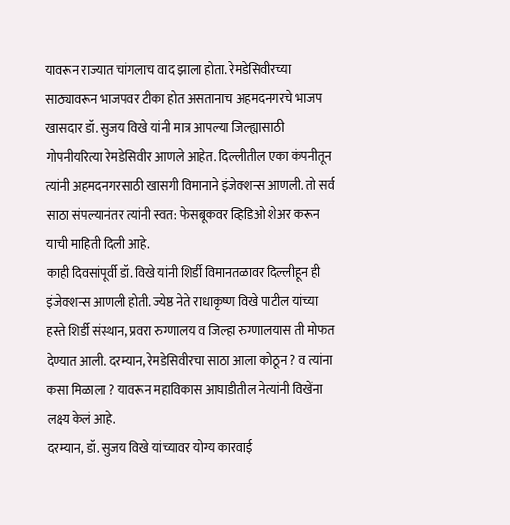यावरून राज्यात चांगलाच वाद झाला होता. रेमडेसिवीरच्या साठ्यावरून भाजपवर टीका होत असतानाच अहमदनगरचे भाजप खासदार डॉ. सुजय विखे यांनी मात्र आपल्या जिल्ह्यासाठी गोपनीयरित्या रेमडेसिवीर आणले आहेत. दिल्लीतील एका कंपनीतून त्यांनी अहमदनगरसाठी खासगी विमानाने इंजेक्शन्स आणली. तो सर्व साठा संपल्यानंतर त्यांनी स्वत: फेसबूकवर व्हिडिओ शेअर करून याची माहिती दिली आहे.
काही दिवसांपूर्वी डॉ. विखे यांनी शिर्डी विमानतळावर दिल्लीहून ही इंजेक्शन्स आणली होती. ज्येष्ठ नेते राधाकृष्ण विखे पाटील यांच्या हस्ते शिर्डी संस्थान, प्रवरा रुग्णालय व जिल्हा रुग्णालयास ती मोफत देण्यात आली. दरम्यान, रेमडेसिवीरचा साठा आला कोठून ? व त्यांना कसा मिळाला ? यावरून महाविकास आघाडीतील नेत्यांनी विखेंना लक्ष्य केलं आहे.
दरम्यान, डॉ. सुजय विखे यांच्यावर योग्य कारवाई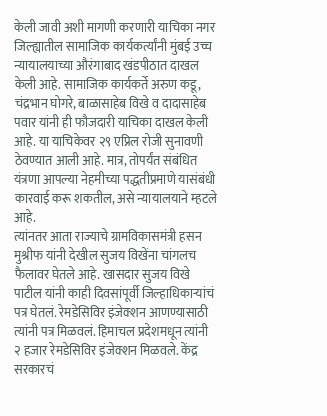केली जावी अशी मागणी करणारी याचिका नगर जिल्ह्यातील सामाजिक कार्यकर्त्यांनी मुंबई उच्च न्यायालयाच्या औरंगाबाद खंडपीठात दाखल केली आहे. सामाजिक कार्यकर्ते अरुण कडू, चंद्रभान घोगरे, बाळासाहेब विखे व दादासाहेब पवार यांनी ही फौजदारी याचिका दाखल केली आहे. या याचिकेवर २९ एप्रिल रोजी सुनावणी ठेवण्यात आली आहे. मात्र, तोपर्यंत संबंधित यंत्रणा आपल्या नेहमीच्या पद्धतीप्रमाणे यासंबंधी कारवाई करू शकतील, असे न्यायालयाने म्हटले आहे.
त्यांनतर आता राज्याचे ग्रामविकासमंत्री हसन मुश्रीफ यांनी देखील सुजय विखेंना चांगलच फैलावर घेतले आहे. खासदार सुजय विखे पाटील यांनी काही दिवसांपूर्वी जिल्हाधिकाऱ्यांचं पत्र घेतलं. रेमडेसिविर इंजेक्शन आणण्यासाठी त्यांनी पत्र मिळवलं. हिमाचल प्रदेशमधून त्यांनी २ हजार रेमडेसिविर इंजेक्शन मिळवले. केंद्र सरकारचं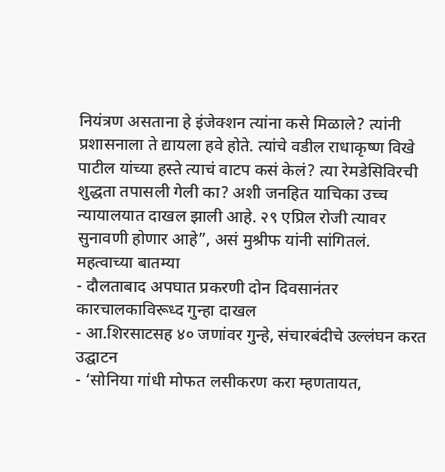नियंत्रण असताना हे इंजेक्शन त्यांना कसे मिळाले? त्यांनी प्रशासनाला ते द्यायला हवे होते. त्यांचे वडील राधाकृष्ण विखे पाटील यांच्या हस्ते त्याचं वाटप कसं केलं? त्या रेमडेसिविरची शुद्धता तपासली गेली का? अशी जनहित याचिका उच्च न्यायालयात दाखल झाली आहे. २९ एप्रिल रोजी त्यावर सुनावणी होणार आहे”, असं मुश्रीफ यांनी सांगितलं.
महत्वाच्या बातम्या
- दौलताबाद अपघात प्रकरणी दोन दिवसानंतर कारचालकाविरूध्द गुन्हा दाखल
- आ.शिरसाटसह ४० जणांवर गुन्हे, संचारबंदीचे उल्लंघन करत उद्घाटन
- ‘सोनिया गांधी मोफत लसीकरण करा म्हणतायत,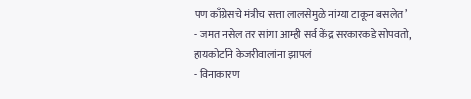पण काँग्रेसचे मंत्रीच सत्ता लालसेमुळे नांग्या टाकून बसलेत’
- जमत नसेल तर सांगा आम्ही सर्व केंद्र सरकारकडे सोपवतो, हायकोर्टाने केजरीवालांना झापलं
- विनाकारण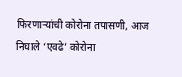फिरणाऱ्यांची कोरोना तपासणी, आज निघाले ‘एवढे’ कोरोना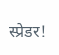स्प्रेडर!